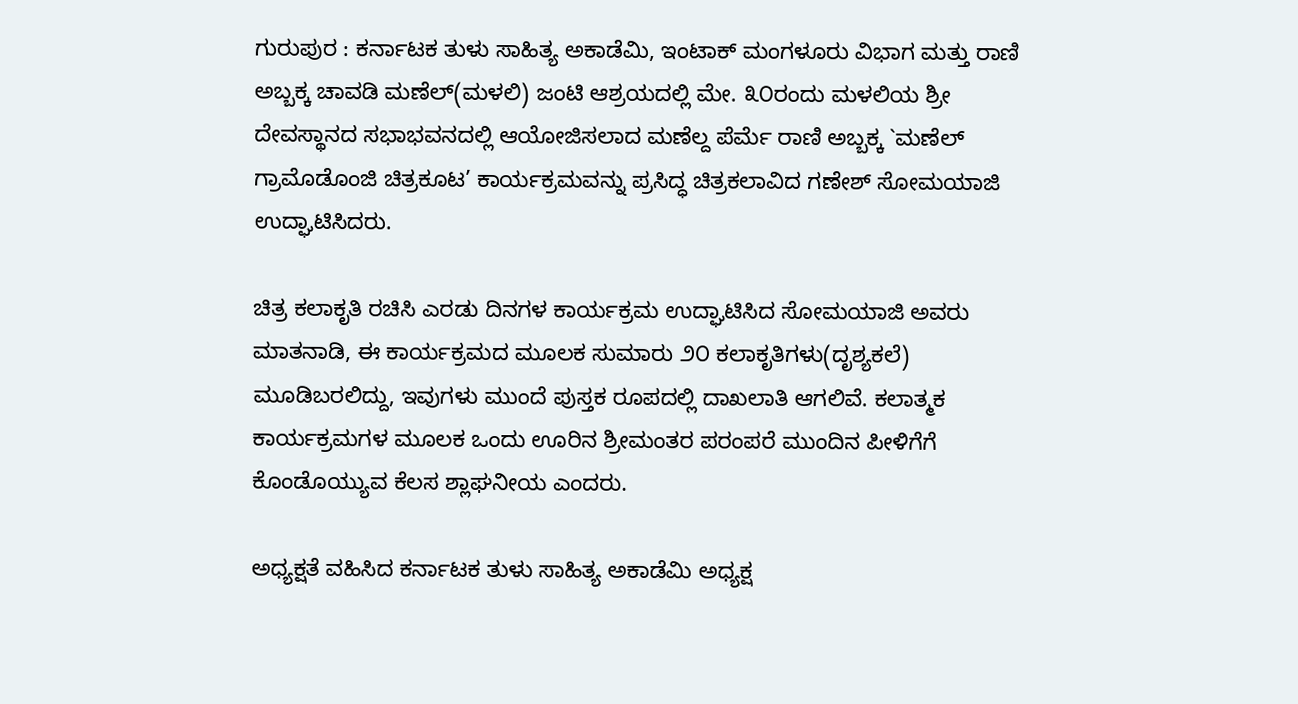ಗುರುಪುರ : ಕರ್ನಾಟಕ ತುಳು ಸಾಹಿತ್ಯ ಅಕಾಡೆಮಿ, ಇಂಟಾಕ್ ಮಂಗಳೂರು ವಿಭಾಗ ಮತ್ತು ರಾಣಿ ಅಬ್ಬಕ್ಕ ಚಾವಡಿ ಮಣೆಲ್(ಮಳಲಿ) ಜಂಟಿ ಆಶ್ರಯದಲ್ಲಿ ಮೇ. ೩೦ರಂದು ಮಳಲಿಯ ಶ್ರೀ ದೇವಸ್ಥಾನದ ಸಭಾಭವನದಲ್ಲಿ ಆಯೋಜಿಸಲಾದ ಮಣೆಲ್ದ ಪೆರ್ಮೆ ರಾಣಿ ಅಬ್ಬಕ್ಕ `ಮಣೆಲ್ ಗ್ರಾಮೊಡೊಂಜಿ ಚಿತ್ರಕೂಟ’ ಕಾರ್ಯಕ್ರಮವನ್ನು ಪ್ರಸಿದ್ಧ ಚಿತ್ರಕಲಾವಿದ ಗಣೇಶ್ ಸೋಮಯಾಜಿ ಉದ್ಘಾಟಿಸಿದರು.

ಚಿತ್ರ ಕಲಾಕೃತಿ ರಚಿಸಿ ಎರಡು ದಿನಗಳ ಕಾರ್ಯಕ್ರಮ ಉದ್ಘಾಟಿಸಿದ ಸೋಮಯಾಜಿ ಅವರು ಮಾತನಾಡಿ, ಈ ಕಾರ್ಯಕ್ರಮದ ಮೂಲಕ ಸುಮಾರು ೨೦ ಕಲಾಕೃತಿಗಳು(ದೃಶ್ಯಕಲೆ) ಮೂಡಿಬರಲಿದ್ದು, ಇವುಗಳು ಮುಂದೆ ಪುಸ್ತಕ ರೂಪದಲ್ಲಿ ದಾಖಲಾತಿ ಆಗಲಿವೆ. ಕಲಾತ್ಮಕ ಕಾರ್ಯಕ್ರಮಗಳ ಮೂಲಕ ಒಂದು ಊರಿನ ಶ್ರೀಮಂತರ ಪರಂಪರೆ ಮುಂದಿನ ಪೀಳಿಗೆಗೆ ಕೊಂಡೊಯ್ಯುವ ಕೆಲಸ ಶ್ಲಾಘನೀಯ ಎಂದರು.

ಅಧ್ಯಕ್ಷತೆ ವಹಿಸಿದ ಕರ್ನಾಟಕ ತುಳು ಸಾಹಿತ್ಯ ಅಕಾಡೆಮಿ ಅಧ್ಯಕ್ಷ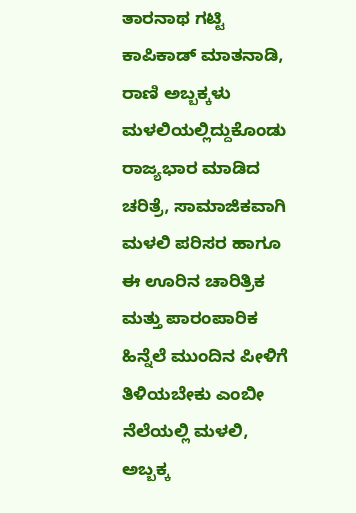ತಾರನಾಥ ಗಟ್ಟಿ ಕಾಪಿಕಾಡ್ ಮಾತನಾಡಿ, ರಾಣಿ ಅಬ್ಬಕ್ಕಳು ಮಳಲಿಯಲ್ಲಿದ್ದುಕೊಂಡು ರಾಜ್ಯಭಾರ ಮಾಡಿದ ಚರಿತ್ರೆ, ಸಾಮಾಜಿಕವಾಗಿ ಮಳಲಿ ಪರಿಸರ ಹಾಗೂ ಈ ಊರಿನ ಚಾರಿತ್ರಿಕ ಮತ್ತು ಪಾರಂಪಾರಿಕ ಹಿನ್ನೆಲೆ ಮುಂದಿನ ಪೀಳಿಗೆ ತಿಳಿಯಬೇಕು ಎಂಬೀ ನೆಲೆಯಲ್ಲಿ ಮಳಲಿ, ಅಬ್ಬಕ್ಕ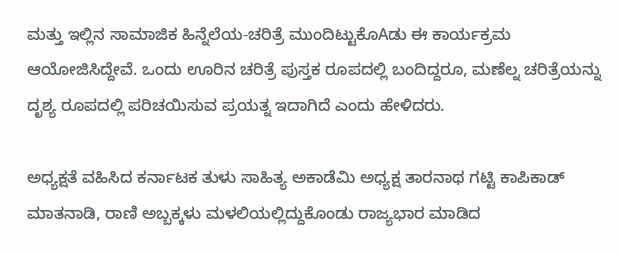ಮತ್ತು ಇಲ್ಲಿನ ಸಾಮಾಜಿಕ ಹಿನ್ನೆಲೆಯ-ಚರಿತ್ರೆ ಮುಂದಿಟ್ಟುಕೊAಡು ಈ ಕಾರ್ಯಕ್ರಮ ಆಯೋಜಿಸಿದ್ದೇವೆ. ಒಂದು ಊರಿನ ಚರಿತ್ರೆ ಪುಸ್ತಕ ರೂಪದಲ್ಲಿ ಬಂದಿದ್ದರೂ, ಮಣೆಲ್ನ ಚರಿತ್ರೆಯನ್ನು ದೃಶ್ಯ ರೂಪದಲ್ಲಿ ಪರಿಚಯಿಸುವ ಪ್ರಯತ್ನ ಇದಾಗಿದೆ ಎಂದು ಹೇಳಿದರು.

ಅಧ್ಯಕ್ಷತೆ ವಹಿಸಿದ ಕರ್ನಾಟಕ ತುಳು ಸಾಹಿತ್ಯ ಅಕಾಡೆಮಿ ಅಧ್ಯಕ್ಷ ತಾರನಾಥ ಗಟ್ಟಿ ಕಾಪಿಕಾಡ್ ಮಾತನಾಡಿ, ರಾಣಿ ಅಬ್ಬಕ್ಕಳು ಮಳಲಿಯಲ್ಲಿದ್ದುಕೊಂಡು ರಾಜ್ಯಭಾರ ಮಾಡಿದ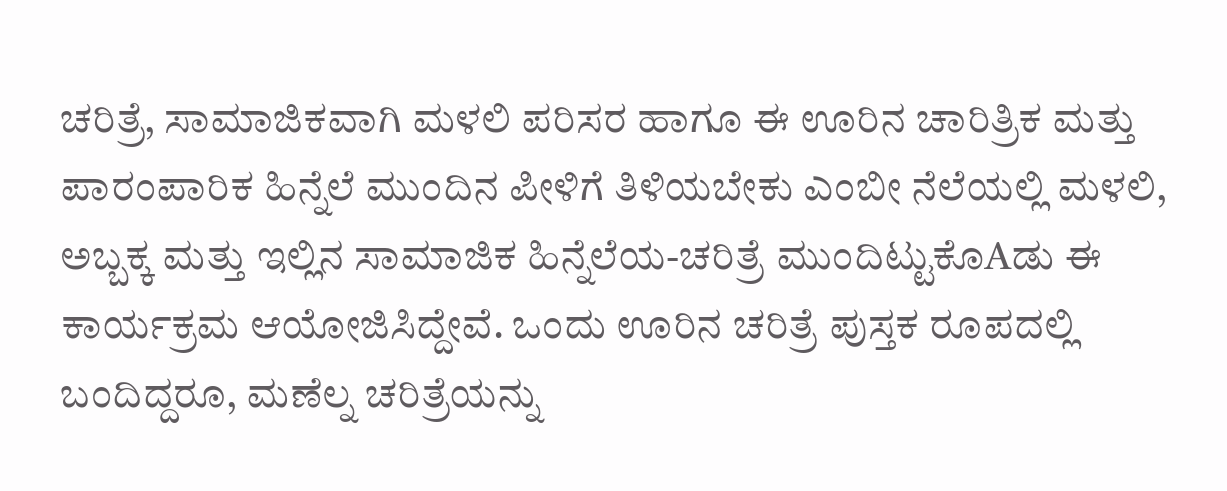ಚರಿತ್ರೆ, ಸಾಮಾಜಿಕವಾಗಿ ಮಳಲಿ ಪರಿಸರ ಹಾಗೂ ಈ ಊರಿನ ಚಾರಿತ್ರಿಕ ಮತ್ತು ಪಾರಂಪಾರಿಕ ಹಿನ್ನೆಲೆ ಮುಂದಿನ ಪೀಳಿಗೆ ತಿಳಿಯಬೇಕು ಎಂಬೀ ನೆಲೆಯಲ್ಲಿ ಮಳಲಿ, ಅಬ್ಬಕ್ಕ ಮತ್ತು ಇಲ್ಲಿನ ಸಾಮಾಜಿಕ ಹಿನ್ನೆಲೆಯ-ಚರಿತ್ರೆ ಮುಂದಿಟ್ಟುಕೊAಡು ಈ ಕಾರ್ಯಕ್ರಮ ಆಯೋಜಿಸಿದ್ದೇವೆ. ಒಂದು ಊರಿನ ಚರಿತ್ರೆ ಪುಸ್ತಕ ರೂಪದಲ್ಲಿ ಬಂದಿದ್ದರೂ, ಮಣೆಲ್ನ ಚರಿತ್ರೆಯನ್ನು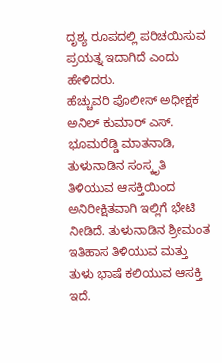ದೃಶ್ಯ ರೂಪದಲ್ಲಿ ಪರಿಚಯಿಸುವ ಪ್ರಯತ್ನ ಇದಾಗಿದೆ ಎಂದು ಹೇಳಿದರು.
ಹೆಚ್ಚುವರಿ ಪೊಲೀಸ್ ಅಧೀಕ್ಷಕ ಅನಿಲ್ ಕುಮಾರ್ ಎಸ್. ಭೂಮರೆಡ್ಡಿ ಮಾತನಾಡಿ, ತುಳುನಾಡಿನ ಸಂಸ್ಕೃತಿ ತಿಳಿಯುವ ಆಸಕ್ತಿಯಿಂದ ಅನಿರೀಕ್ಷಿತವಾಗಿ ಇಲ್ಲಿಗೆ ಭೇಟಿ ನೀಡಿದೆ. ತುಳುನಾಡಿನ ಶ್ರೀಮಂತ ಇತಿಹಾಸ ತಿಳಿಯುವ ಮತ್ತು ತುಳು ಭಾಷೆ ಕಲಿಯುವ ಆಸಕ್ತಿ ಇದೆ.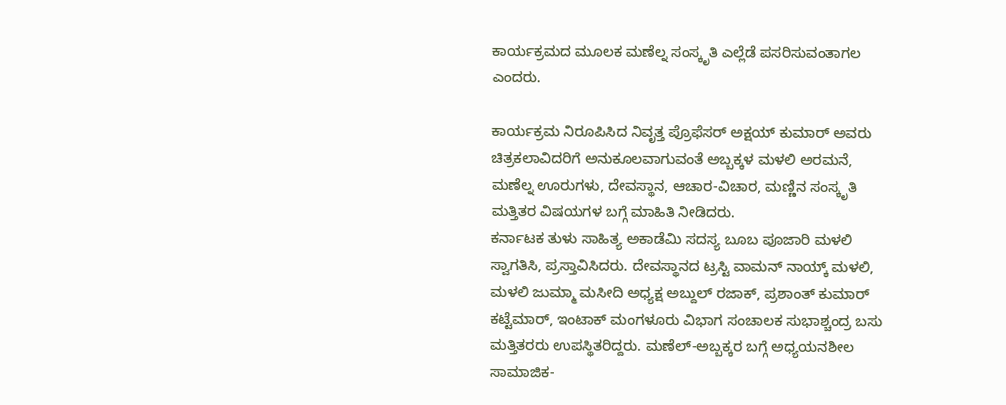ಕಾರ್ಯಕ್ರಮದ ಮೂಲಕ ಮಣೆಲ್ನ ಸಂಸ್ಕೃತಿ ಎಲ್ಲೆಡೆ ಪಸರಿಸುವಂತಾಗಲ ಎಂದರು.

ಕಾರ್ಯಕ್ರಮ ನಿರೂಪಿಸಿದ ನಿವೃತ್ತ ಪ್ರೊಫೆಸರ್ ಅಕ್ಷಯ್ ಕುಮಾರ್ ಅವರು ಚಿತ್ರಕಲಾವಿದರಿಗೆ ಅನುಕೂಲವಾಗುವಂತೆ ಅಬ್ಬಕ್ಕಳ ಮಳಲಿ ಅರಮನೆ, ಮಣೆಲ್ನ ಊರುಗಳು, ದೇವಸ್ಥಾನ, ಆಚಾರ-ವಿಚಾರ, ಮಣ್ಣಿನ ಸಂಸ್ಕೃತಿ ಮತ್ತಿತರ ವಿಷಯಗಳ ಬಗ್ಗೆ ಮಾಹಿತಿ ನೀಡಿದರು.
ಕರ್ನಾಟಕ ತುಳು ಸಾಹಿತ್ಯ ಅಕಾಡೆಮಿ ಸದಸ್ಯ ಬೂಬ ಪೂಜಾರಿ ಮಳಲಿ ಸ್ವಾಗತಿಸಿ, ಪ್ರಸ್ತಾವಿಸಿದರು. ದೇವಸ್ಥಾನದ ಟ್ರಸ್ಟಿ ವಾಮನ್ ನಾಯ್ಕ್ ಮಳಲಿ, ಮಳಲಿ ಜುಮ್ಮಾ ಮಸೀದಿ ಅಧ್ಯಕ್ಷ ಅಬ್ದುಲ್ ರಜಾಕ್, ಪ್ರಶಾಂತ್ ಕುಮಾರ್ ಕಟ್ಟೆಮಾರ್, ಇಂಟಾಕ್ ಮಂಗಳೂರು ವಿಭಾಗ ಸಂಚಾಲಕ ಸುಭಾಶ್ಚಂದ್ರ ಬಸು ಮತ್ತಿತರರು ಉಪಸ್ಥಿತರಿದ್ದರು. ಮಣೆಲ್-ಅಬ್ಬಕ್ಕರ ಬಗ್ಗೆ ಅಧ್ಯಯನಶೀಲ ಸಾಮಾಜಿಕ-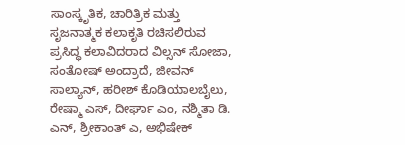ಸಾಂಸ್ಕೃತಿಕ, ಚಾರಿತ್ರಿಕ ಮತ್ತು ಸೃಜನಾತ್ಮಕ ಕಲಾಕೃತಿ ರಚಿಸಲಿರುವ ಪ್ರಸಿದ್ಧ ಕಲಾವಿದರಾದ ವಿಲ್ಸನ್ ಸೋಜಾ, ಸಂತೋಷ್ ಅಂದ್ರಾದೆ, ಜೀವನ್ ಸಾಲ್ಯಾನ್, ಹರೀಶ್ ಕೊಡಿಯಾಲಬೈಲು, ರೇಷ್ಮಾ ಎಸ್, ದೀರ್ಘಾ ಎಂ, ನಶ್ಮಿತಾ ಡಿ. ಎನ್, ಶ್ರೀಕಾಂತ್ ಎ, ಅಭಿಷೇಕ್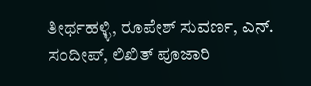ತೀರ್ಥಹಳ್ಳಿ, ರೂಪೇಶ್ ಸುವರ್ಣ, ಎನ್. ಸಂದೀಪ್, ಲಿಖಿತ್ ಪೂಜಾರಿ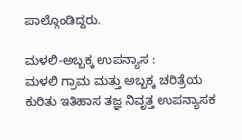ಪಾಲ್ಗೊಂಡಿದ್ದರು.

ಮಳಲಿ-ಅಬ್ಬಕ್ಕ ಉಪನ್ಯಾಸ :
ಮಳಲಿ ಗ್ರಾಮ ಮತ್ತು ಅಬ್ಬಕ್ಕ ಚರಿತ್ರೆಯ ಕುರಿತು ಇತಿಹಾಸ ತಜ್ಞ ನಿವೃತ್ತ ಉಪನ್ಯಾಸಕ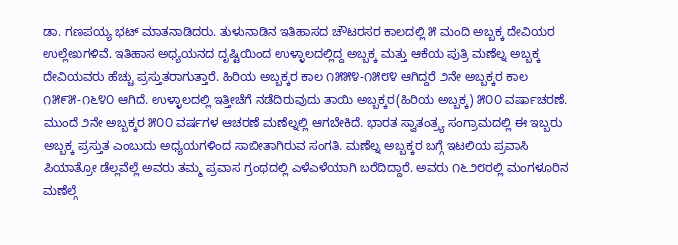ಡಾ. ಗಣಪಯ್ಯ ಭಟ್ ಮಾತನಾಡಿದರು. ತುಳುನಾಡಿನ ಇತಿಹಾಸದ ಚೌಟರಸರ ಕಾಲದಲ್ಲಿ ೫ ಮಂದಿ ಅಬ್ಬಕ್ಕ ದೇವಿಯರ ಉಲ್ಲೇಖಗಳಿವೆ. ಇತಿಹಾಸ ಅಧ್ಯಯನದ ದೃಷ್ಟಿಯಿಂದ ಉಳ್ಳಾಲದಲ್ಲಿದ್ದ ಅಬ್ಬಕ್ಕ ಮತ್ತು ಆಕೆಯ ಪುತ್ರಿ ಮಣೆಲ್ನ ಅಬ್ಬಕ್ಕ ದೇವಿಯವರು ಹೆಚ್ಚು ಪ್ರಸ್ತುತರಾಗುತ್ತಾರೆ. ಹಿರಿಯ ಅಬ್ಬಕ್ಕರ ಕಾಲ ೧೫೫೪-೧೫೮೪ ಆಗಿದ್ದರೆ ೨ನೇ ಅಬ್ಬಕ್ಕರ ಕಾಲ ೧೫೯೫-೧೬೪೦ ಆಗಿದೆ. ಉಳ್ಳಾಲದಲ್ಲಿ ಇತ್ತೀಚೆಗೆ ನಡೆದಿರುವುದು ತಾಯಿ ಅಬ್ಬಕ್ಕರ(ಹಿರಿಯ ಅಬ್ಬಕ್ಕ) ೫೦೦ ವರ್ಷಾಚರಣೆ. ಮುಂದೆ ೨ನೇ ಅಬ್ಬಕ್ಕರ ೫೦೦ ವರ್ಷಗಳ ಆಚರಣೆ ಮಣೆಲ್ನಲ್ಲಿ ಆಗಬೇಕಿದೆ. ಭಾರತ ಸ್ವಾತಂತ್ರ್ಯ ಸಂಗ್ರಾಮದಲ್ಲಿ ಈ ಇಬ್ಬರು ಅಬ್ಬಕ್ಕ ಪ್ರಸ್ತುತ ಎಂಬುದು ಅಧ್ಯಯಗಳಿಂದ ಸಾಬೀತಾಗಿರುವ ಸಂಗತಿ. ಮಣೆಲ್ನ ಅಬ್ಬಕ್ಕರ ಬಗ್ಗೆ ಇಟಲಿಯ ಪ್ರವಾಸಿ ಪಿಯಾತ್ರೋ ಡೆಲ್ಲವೆಲ್ಲೆ ಅವರು ತಮ್ಮ ಪ್ರವಾಸ ಗ್ರಂಥದಲ್ಲಿ ಎಳೆಎಳೆಯಾಗಿ ಬರೆದಿದ್ದಾರೆ. ಅವರು ೧೬೨೮ರಲ್ಲಿ ಮಂಗಳೂರಿನ ಮಣೆಲ್ಗೆ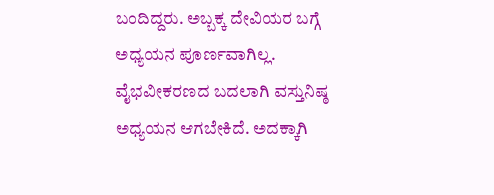ಬಂದಿದ್ದರು. ಅಬ್ಬಕ್ಕ ದೇವಿಯರ ಬಗ್ಗೆ ಅಧ್ಯಯನ ಪೂರ್ಣವಾಗಿಲ್ಲ. ವೈಭವೀಕರಣದ ಬದಲಾಗಿ ವಸ್ತುನಿಷ್ಠ ಅಧ್ಯಯನ ಆಗಬೇಕಿದೆ. ಅದಕ್ಕಾಗಿ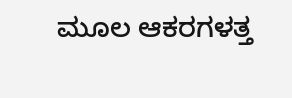ಮೂಲ ಆಕರಗಳತ್ತ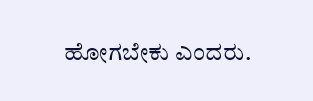ಹೋಗಬೇಕು ಎಂದರು.